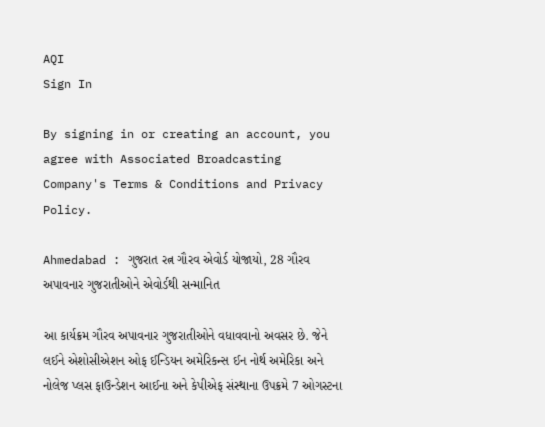AQI
Sign In

By signing in or creating an account, you agree with Associated Broadcasting Company's Terms & Conditions and Privacy Policy.

Ahmedabad : ગુજરાત રત્ન ગૌરવ એવોર્ડ યોજાયો, 28 ગૌરવ અપાવનાર ગુજરાતીઓને એવોર્ડથી સન્માનિત

આ કાર્યક્રમ ગૌરવ અપાવનાર ગુજરાતીઓને વધાવવાનો અવસર છે. જેને લઈને એશોસીએશન ઓફ ઈન્ડિયન અમેરિકન્સ ઈન નોર્થ અમેરિકા અને નોલેજ પ્લસ ફાઉન્ડેશન આઈના અને કેપીએફ સંસ્થાના ઉપક્રમે 7 ઓગસ્ટના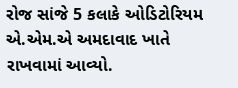રોજ સાંજે 5 કલાકે ઓડિટોરિયમ એ.એમ.એ અમદાવાદ ખાતે રાખવામાં આવ્યો.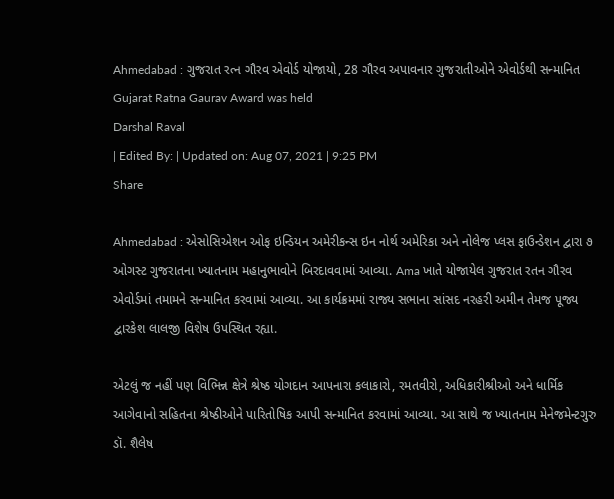Ahmedabad : ગુજરાત રત્ન ગૌરવ એવોર્ડ યોજાયો, 28 ગૌરવ અપાવનાર ગુજરાતીઓને એવોર્ડથી સન્માનિત
Gujarat Ratna Gaurav Award was held
Darshal Raval
| Edited By: | Updated on: Aug 07, 2021 | 9:25 PM
Share

Ahmedabad : એસોસિએશન ઓફ ઇન્ડિયન અમેરીકન્સ ઇન નોર્થ અમેરિકા અને નોલેજ પ્લસ ફાઉન્ડેશન દ્વારા ૭ ઓગસ્ટ ગુજરાતના ખ્યાતનામ મહાનુભાવોને બિરદાવવામાં આવ્યા. Ama ખાતે યોજાયેલ ગુજરાત રતન ગૌરવ એવોર્ડમાં તમામને સન્માનિત કરવામાં આવ્યા. આ કાર્યક્રમમાં રાજ્ય સભાના સાંસદ નરહરી અમીન તેમજ પૂજ્ય દ્વારકેશ લાલજી વિશેષ ઉપસ્થિત રહ્યા.

એટલું જ નહીં પણ વિભિન્ન ક્ષેત્રે શ્રેષ્ઠ યોગદાન આપનારા કલાકારો, રમતવીરો, અધિકારીશ્રીઓ અને ધાર્મિક આગેવાનો સહિતના શ્રેષ્ઠીઓને પારિતોષિક આપી સન્માનિત કરવામાં આવ્યા. આ સાથે જ ખ્યાતનામ મેનેજમેન્ટગુરુ ડૉ. શૈલેષ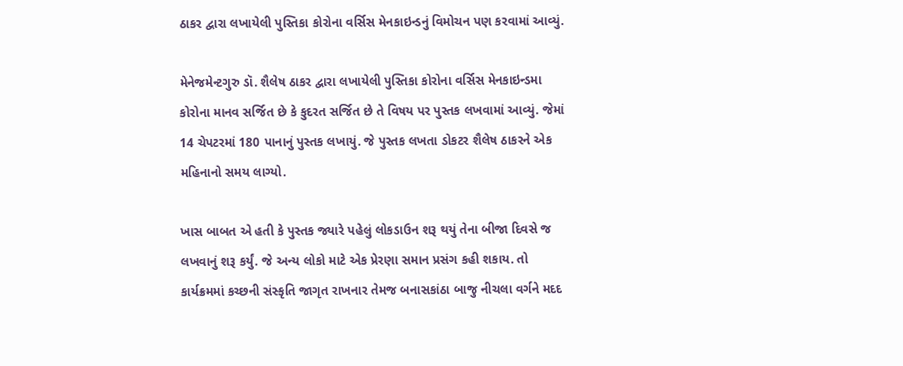ઠાકર દ્વારા લખાયેલી પુસ્તિકા કોરોના વર્સિસ મેનકાઇન્ડનું વિમોચન પણ કરવામાં આવ્યું.

મેનેજમેન્ટગુરુ ડૉ. શૈલેષ ઠાકર દ્વારા લખાયેલી પુસ્તિકા કોરોના વર્સિસ મેનકાઇન્ડમા કોરોના માનવ સર્જિત છે કે કુદરત સર્જિત છે તે વિષય પર પુસ્તક લખવામાં આવ્યું. જેમાં 14 ચેપટરમાં 180 પાનાનું પુસ્તક લખાયું. જે પુસ્તક લખતા ડોકટર શૈલેષ ઠાકરને એક મહિનાનો સમય લાગ્યો.

ખાસ બાબત એ હતી કે પુસ્તક જ્યારે પહેલું લોકડાઉન શરૂ થયું તેના બીજા દિવસે જ લખવાનું શરૂ કર્યું. જે અન્ય લોકો માટે એક પ્રેરણા સમાન પ્રસંગ કહી શકાય. તો કાર્યક્રમમાં કચ્છની સંસ્કૃતિ જાગૃત રાખનાર તેમજ બનાસકાંઠા બાજુ નીચલા વર્ગને મદદ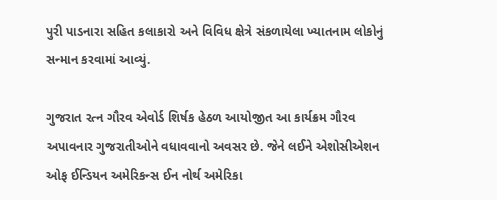પુરી પાડનારા સહિત કલાકારો અને વિવિધ ક્ષેત્રે સંકળાયેલા ખ્યાતનામ લોકોનું સન્માન કરવામાં આવ્યું.

ગુજરાત રત્ન ગૌરવ એવોર્ડ શિર્ષક હેઠળ આયોજીત આ કાર્યક્રમ ગૌરવ અપાવનાર ગુજરાતીઓને વધાવવાનો અવસર છે. જેને લઈને એશોસીએશન ઓફ ઈન્ડિયન અમેરિકન્સ ઈન નોર્થ અમેરિકા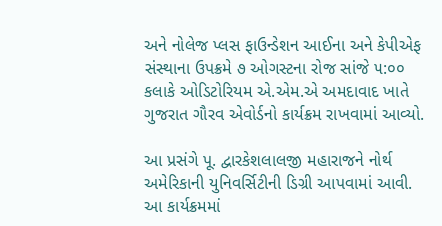અને નોલેજ પ્લસ ફાઉન્ડેશન આઈના અને કેપીએફ સંસ્થાના ઉપક્રમે ૭ ઓગસ્ટના રોજ સાંજે ૫:૦૦ કલાકે ઓડિટોરિયમ એ.એમ.એ અમદાવાદ ખાતે ગુજરાત ગૌરવ એવોર્ડનો કાર્યક્રમ રાખવામાં આવ્યો.

આ પ્રસંગે પૂ. દ્વારકેશલાલજી મહારાજને નોર્થ અમેરિકાની યુનિવર્સિટીની ડિગ્રી આપવામાં આવી. આ કાર્યક્રમમાં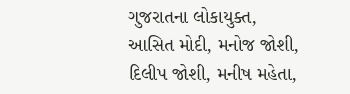ગુજરાતના લોકાયુક્ત, આસિત મોદી, મનોજ જોશી, દિલીપ જોશી, મનીષ મહેતા,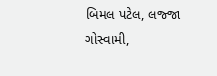બિમલ પટેલ, લજ્જા ગોસ્વામી,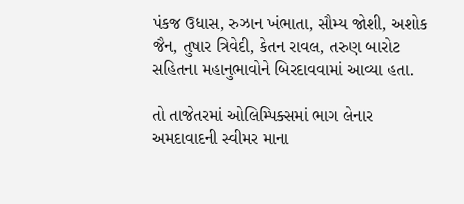પંકજ ઉધાસ, રુઝાન ખંભાતા, સૌમ્ય જોશી, અશોક જૈન, તુષાર ત્રિવેદી, કેતન રાવલ, તરુણ બારોટ સહિતના મહાનુભાવોને બિરદાવવામાં આવ્યા હતા.

તો તાજેતરમાં ઓલિમ્પિક્સમાં ભાગ લેનાર અમદાવાદની સ્વીમર માના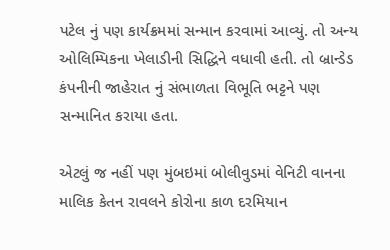પટેલ નું પણ કાર્યક્રમમાં સન્માન કરવામાં આવ્યું. તો અન્ય ઓલિમ્પિકના ખેલાડીની સિદ્ધિને વધાવી હતી. તો બ્રાન્ડેડ કંપનીની જાહેરાત નું સંભાળતા વિભૂતિ ભટ્ટને પણ સન્માનિત કરાયા હતા.

એટલું જ નહીં પણ મુંબઇમાં બોલીવુડમાં વેનિટી વાનના માલિક કેતન રાવલને કોરોના કાળ દરમિયાન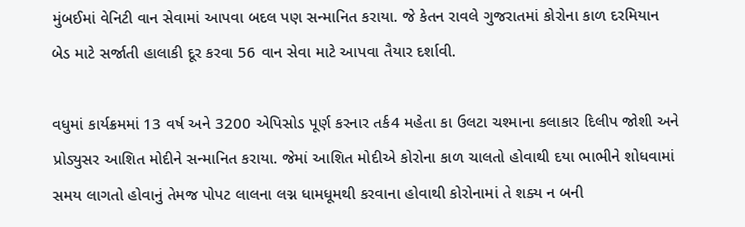મુંબઈમાં વેનિટી વાન સેવામાં આપવા બદલ પણ સન્માનિત કરાયા. જે કેતન રાવલે ગુજરાતમાં કોરોના કાળ દરમિયાન બેડ માટે સર્જાતી હાલાકી દૂર કરવા 56 વાન સેવા માટે આપવા તૈયાર દર્શાવી.

વધુમાં કાર્યક્રમમાં 13 વર્ષ અને 3200 એપિસોડ પૂર્ણ કરનાર તર્ક4 મહેતા કા ઉલટા ચશ્માના કલાકાર દિલીપ જોશી અને પ્રોડ્યુસર આશિત મોદીને સન્માનિત કરાયા. જેમાં આશિત મોદીએ કોરોના કાળ ચાલતો હોવાથી દયા ભાભીને શોધવામાં સમય લાગતો હોવાનું તેમજ પોપટ લાલના લગ્ન ધામધૂમથી કરવાના હોવાથી કોરોનામાં તે શક્ય ન બની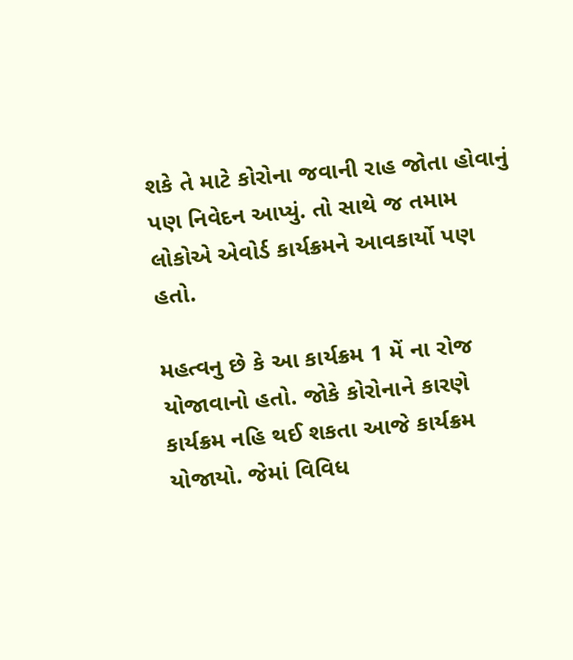શકે તે માટે કોરોના જવાની રાહ જોતા હોવાનું પણ નિવેદન આપ્યું. તો સાથે જ તમામ લોકોએ એવોર્ડ કાર્યક્રમને આવકાર્યો પણ હતો.

મહત્વનુ છે કે આ કાર્યક્રમ 1 મેં ના રોજ યોજાવાનો હતો. જોકે કોરોનાને કારણે કાર્યક્રમ નહિ થઈ શકતા આજે કાર્યક્રમ યોજાયો. જેમાં વિવિધ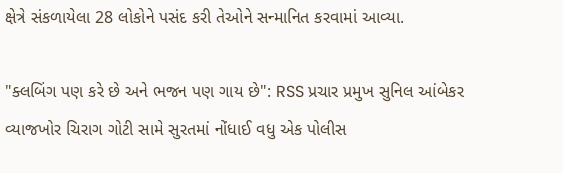ક્ષેત્રે સંકળાયેલા 28 લોકોને પસંદ કરી તેઓને સન્માનિત કરવામાં આવ્યા.

"ક્લબિંગ પણ કરે છે અને ભજન પણ ગાય છે": RSS પ્રચાર પ્રમુખ સુનિલ આંબેકર
વ્યાજખોર ચિરાગ ગોટી સામે સુરતમાં નોંધાઈ વધુ એક પોલીસ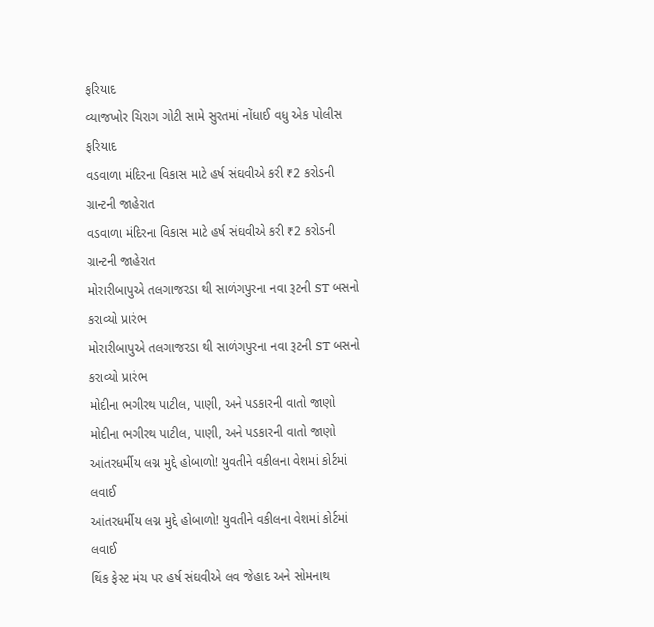ફરિયાદ
વ્યાજખોર ચિરાગ ગોટી સામે સુરતમાં નોંધાઈ વધુ એક પોલીસ ફરિયાદ
વડવાળા મંદિરના વિકાસ માટે હર્ષ સંઘવીએ કરી ₹2 કરોડની ગ્રાન્ટની જાહેરાત
વડવાળા મંદિરના વિકાસ માટે હર્ષ સંઘવીએ કરી ₹2 કરોડની ગ્રાન્ટની જાહેરાત
મોરારીબાપુએ તલગાજરડા થી સાળંગપુરના નવા રૂટની ST બસનો કરાવ્યો પ્રારંભ
મોરારીબાપુએ તલગાજરડા થી સાળંગપુરના નવા રૂટની ST બસનો કરાવ્યો પ્રારંભ
મોદીના ભગીરથ પાટીલ, પાણી, અને પડકારની વાતો જાણો
મોદીના ભગીરથ પાટીલ, પાણી, અને પડકારની વાતો જાણો
આંતરધર્મીય લગ્ન મુદ્દે હોબાળો! યુવતીને વકીલના વેશમાં કોર્ટમાં લવાઈ
આંતરધર્મીય લગ્ન મુદ્દે હોબાળો! યુવતીને વકીલના વેશમાં કોર્ટમાં લવાઈ
થિંક ફેસ્ટ મંચ પર હર્ષ સંઘવીએ લવ જેહાદ અને સોમનાથ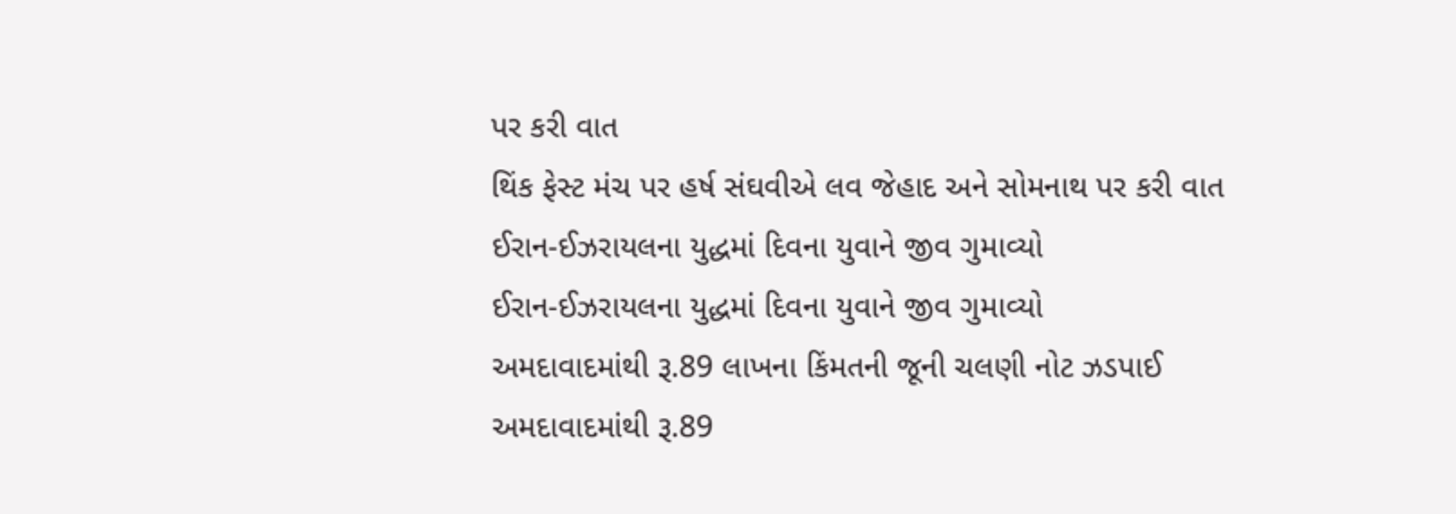પર કરી વાત
થિંક ફેસ્ટ મંચ પર હર્ષ સંઘવીએ લવ જેહાદ અને સોમનાથ પર કરી વાત
ઈરાન-ઈઝરાયલના યુદ્ધમાં દિવના યુવાને જીવ ગુમાવ્યો
ઈરાન-ઈઝરાયલના યુદ્ધમાં દિવના યુવાને જીવ ગુમાવ્યો
અમદાવાદમાંથી રૂ.89 લાખના કિંમતની જૂની ચલણી નોટ ઝડપાઈ
અમદાવાદમાંથી રૂ.89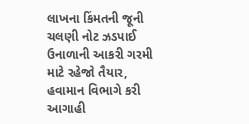લાખના કિંમતની જૂની ચલણી નોટ ઝડપાઈ
ઉનાળાની આકરી ગરમી માટે રહેજો તૈયાર, હવામાન વિભાગે કરી આગાહી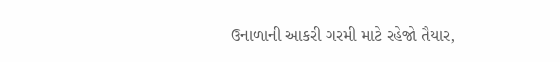ઉનાળાની આકરી ગરમી માટે રહેજો તૈયાર,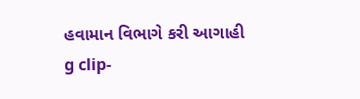હવામાન વિભાગે કરી આગાહી
g clip-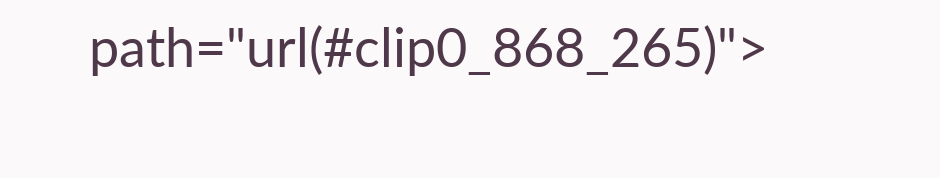path="url(#clip0_868_265)">